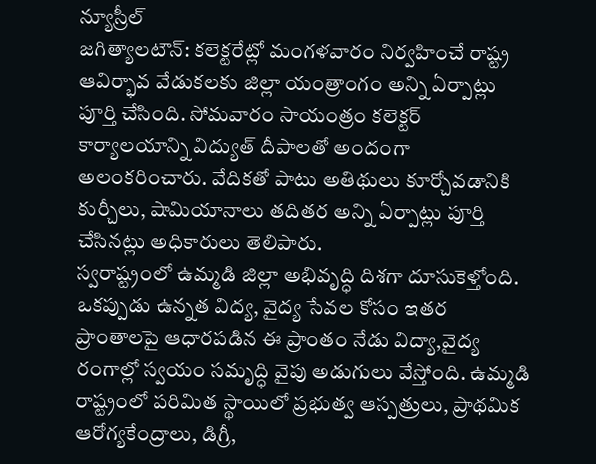న్యూస్రీల్
జగిత్యాలటౌన్: కలెక్టరేట్లో మంగళవారం నిర్వహించే రాష్ట్ర ఆవిర్భావ వేడుకలకు జిల్లా యంత్రాంగం అన్ని ఏర్పాట్లు పూర్తి చేసింది. సోమవారం సాయంత్రం కలెక్టర్ కార్యాలయాన్ని విద్యుత్ దీపాలతో అందంగా అలంకరించారు. వేదికతో పాటు అతిథులు కూర్చోవడానికి కుర్చీలు, షామియానాలు తదితర అన్ని ఏర్పాట్లు పూర్తి చేసినట్లు అధికారులు తెలిపారు.
స్వరాష్ట్రంలో ఉమ్మడి జిల్లా అభివృద్ధి దిశగా దూసుకెళ్తోంది. ఒకప్పుడు ఉన్నత విద్య, వైద్య సేవల కోసం ఇతర ప్రాంతాలపై ఆధారపడిన ఈ ప్రాంతం నేడు విద్యా,వైద్య రంగాల్లో స్వయం సమృద్ధి వైపు అడుగులు వేస్తోంది. ఉమ్మడి రాష్ట్రంలో పరిమిత స్థాయిలో ప్రభుత్వ ఆస్పత్రులు, ప్రాథమిక ఆరోగ్యకేంద్రాలు, డిగ్రీ,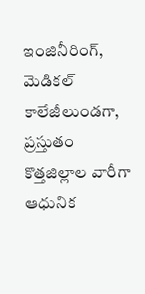ఇంజినీరింగ్, మెడికల్ కాలేజీలుండగా, ప్రస్తుతం కొత్తజిల్లాల వారీగా ఆధునిక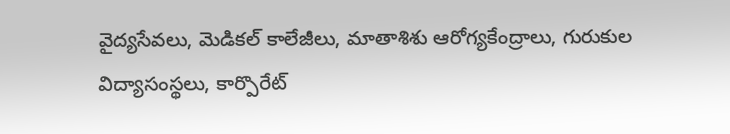వైద్యసేవలు, మెడికల్ కాలేజీలు, మాతాశిశు ఆరోగ్యకేంద్రాలు, గురుకుల విద్యాసంస్థలు, కార్పొరేట్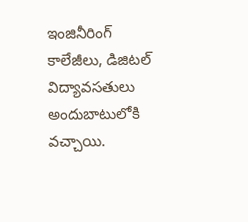ఇంజినీరింగ్ కాలేజీలు, డిజిటల్ విద్యావసతులు అందుబాటులోకి వచ్చాయి.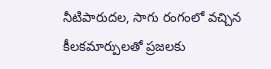నీటిపారుదల, సాగు రంగంలో వచ్చిన
కీలకమార్పులతో ప్రజలకు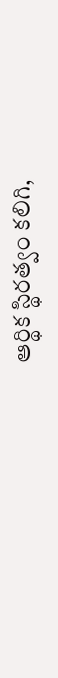ఆర్థిక స్థిరత్వం కలిగి,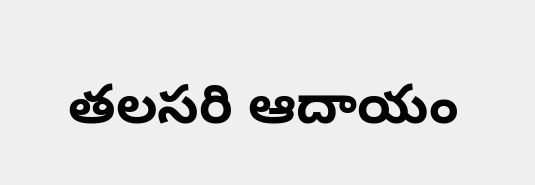తలసరి ఆదాయం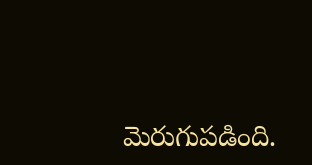మెరుగుపడింది.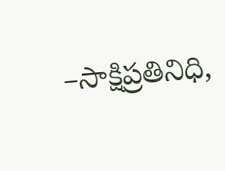–సాక్షిప్రతినిధి,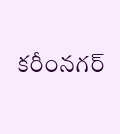కరీంనగర్